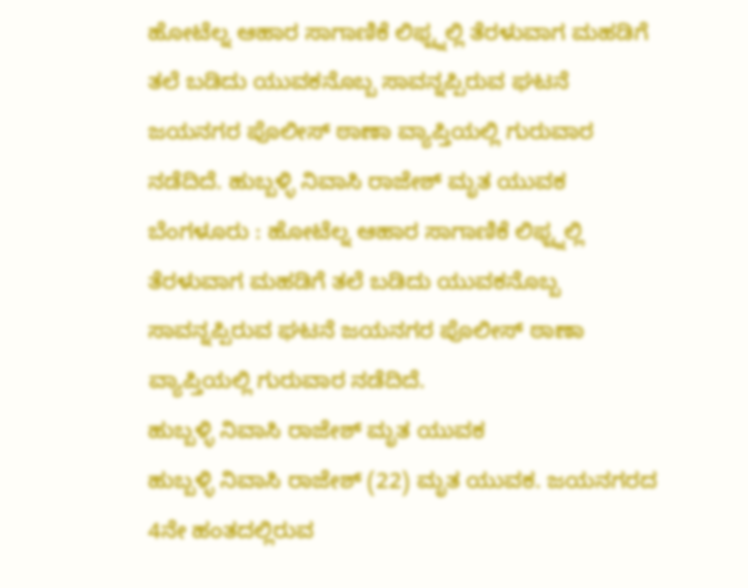ಹೋಟೆಲ್ನ ಆಹಾರ ಸಾಗಾಣಿಕೆ ಲಿಫ್ಟ್ನಲ್ಲಿ ತೆರಳುವಾಗ ಮಹಡಿಗೆ ತಲೆ ಬಡಿದು ಯುವಕನೊಬ್ಬ ಸಾವನ್ನಪ್ಪಿರುವ ಘಟನೆ ಜಯನಗರ ಪೊಲೀಸ್ ಠಾಣಾ ವ್ಯಾಪ್ತಿಯಲ್ಲಿ ಗುರುವಾರ ನಡೆದಿದೆ. ಹುಬ್ಬಳ್ಳಿ ನಿವಾಸಿ ರಾಜೇಶ್ ಮೃತ ಯುವಕ
ಬೆಂಗಳೂರು : ಹೋಟೆಲ್ನ ಆಹಾರ ಸಾಗಾಣಿಕೆ ಲಿಫ್ಟ್ನಲ್ಲಿ ತೆರಳುವಾಗ ಮಹಡಿಗೆ ತಲೆ ಬಡಿದು ಯುವಕನೊಬ್ಬ ಸಾವನ್ನಪ್ಪಿರುವ ಘಟನೆ ಜಯನಗರ ಪೊಲೀಸ್ ಠಾಣಾ ವ್ಯಾಪ್ತಿಯಲ್ಲಿ ಗುರುವಾರ ನಡೆದಿದೆ.
ಹುಬ್ಬಳ್ಳಿ ನಿವಾಸಿ ರಾಜೇಶ್ ಮೃತ ಯುವಕ
ಹುಬ್ಬಳ್ಳಿ ನಿವಾಸಿ ರಾಜೇಶ್ (22) ಮೃತ ಯುವಕ. ಜಯನಗರದ 4ನೇ ಹಂತದಲ್ಲಿರುವ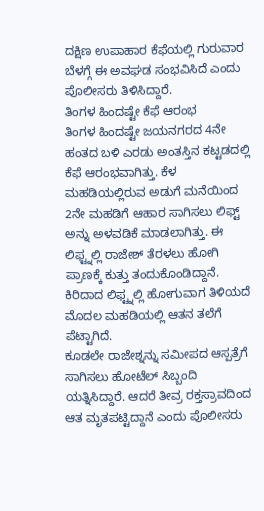ದಕ್ಷಿಣ ಉಪಾಹಾರ ಕೆಫೆಯಲ್ಲಿ ಗುರುವಾರ ಬೆಳಗ್ಗೆ ಈ ಅವಘಡ ಸಂಭವಿಸಿದೆ ಎಂದು ಪೊಲೀಸರು ತಿಳಿಸಿದ್ದಾರೆ.
ತಿಂಗಳ ಹಿಂದಷ್ಟೇ ಕೆಫೆ ಆರಂಭ
ತಿಂಗಳ ಹಿಂದಷ್ಟೇ ಜಯನಗರದ 4ನೇ ಹಂತದ ಬಳಿ ಎರಡು ಅಂತಸ್ತಿನ ಕಟ್ಟಡದಲ್ಲಿ ಕೆಫೆ ಆರಂಭವಾಗಿತ್ತು. ಕೆಳ ಮಹಡಿಯಲ್ಲಿರುವ ಅಡುಗೆ ಮನೆಯಿಂದ 2ನೇ ಮಹಡಿಗೆ ಆಹಾರ ಸಾಗಿಸಲು ಲಿಫ್ಟ್ ಅನ್ನು ಅಳವಡಿಕೆ ಮಾಡಲಾಗಿತ್ತು. ಈ ಲಿಫ್ಟ್ನಲ್ಲಿ ರಾಜೇಶ್ ತೆರಳಲು ಹೋಗಿ ಪ್ರಾಣಕ್ಕೆ ಕುತ್ತು ತಂದುಕೊಂಡಿದ್ದಾನೆ. ಕಿರಿದಾದ ಲಿಫ್ಟ್ನಲ್ಲಿ ಹೋಗುವಾಗ ತಿಳಿಯದೆ ಮೊದಲ ಮಹಡಿಯಲ್ಲಿ ಆತನ ತಲೆಗೆ ಪೆಟ್ಟಾಗಿದೆ.
ಕೂಡಲೇ ರಾಜೇಶ್ನನ್ನು ಸಮೀಪದ ಆಸ್ಪತ್ರೆಗೆ ಸಾಗಿಸಲು ಹೋಟೆಲ್ ಸಿಬ್ಬಂದಿ ಯತ್ನಿಸಿದ್ದಾರೆ. ಆದರೆ ತೀವ್ರ ರಕ್ತಸ್ರಾವದಿಂದ ಆತ ಮೃತಪಟ್ಟಿದ್ದಾನೆ ಎಂದು ಪೊಲೀಸರು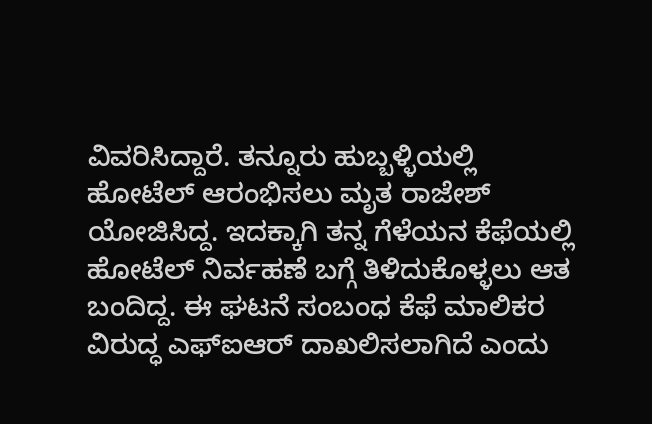ವಿವರಿಸಿದ್ದಾರೆ. ತನ್ನೂರು ಹುಬ್ಬಳ್ಳಿಯಲ್ಲಿ ಹೋಟೆಲ್ ಆರಂಭಿಸಲು ಮೃತ ರಾಜೇಶ್ ಯೋಜಿಸಿದ್ದ. ಇದಕ್ಕಾಗಿ ತನ್ನ ಗೆಳೆಯನ ಕೆಫೆಯಲ್ಲಿ ಹೋಟೆಲ್ ನಿರ್ವಹಣೆ ಬಗ್ಗೆ ತಿಳಿದುಕೊಳ್ಳಲು ಆತ ಬಂದಿದ್ದ. ಈ ಘಟನೆ ಸಂಬಂಧ ಕೆಫೆ ಮಾಲಿಕರ ವಿರುದ್ಧ ಎಫ್ಐಆರ್ ದಾಖಲಿಸಲಾಗಿದೆ ಎಂದು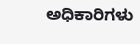ಅಧಿಕಾರಿಗಳು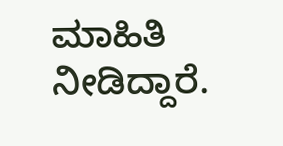ಮಾಹಿತಿ ನೀಡಿದ್ದಾರೆ.